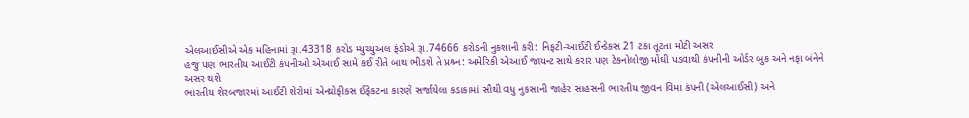એલઆઈસીએ એક મહિનામાં રૂા.43318 કરોડ મ્યુચ્યુઅલ ફંડોએ રૂા.74666 કરોડની નુકશાની કરી: નિફટી-આઈટી ઈન્ડેકસ 21 ટકા તૂટતા મોટી અસર
હજુ પણ ભારતીય આઈટી કંપનીઓ એઆઈ સામે કઈ રીતે બાથ ભીડશે તે પ્રશ્ર્ન: અમેરિકી એઆઈ જાયન્ટ સાથે કરાર પણ ટેકનોલોજી મોંઘી પડવાથી કંપનીની ઓર્ડર બુક અને નફા બંનેને અસર થશે
ભારતીય શેરબજારમાં આઈટી શેરોમાં એન્થ્રોફીકસ ઈફેકટના કારણે સર્જાયેલા કડાકામાં સૌથી વધુ નુકસાની જાહેર સાહસની ભારતીય જીવન વિમા કંપની (એલઆઈસી) અને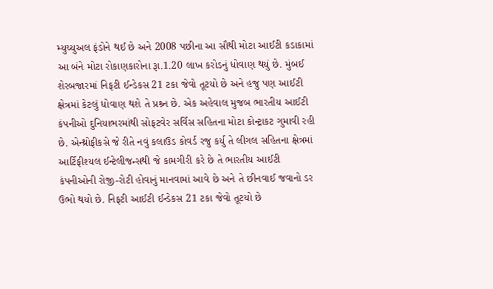મ્યુચ્યુઅલ ફંડોને થઈ છે અને 2008 પછીના આ સૌથી મોટા આઈટી કડાકામાં આ બંને મોટા રોકાણકારોના રૂા.1.20 લાખ કરોડનું ધોવાણ થયું છે. મુંબઈ શેરબજારમાં નિફટી ઈન્ડેકસ 21 ટકા જેવો તૂટયો છે અને હજુ પણ આઈટી ક્ષેત્રમાં કેટલું ધોવાણ થશે તે પ્રશ્ર્ન છે. એક અહેવાલ મુજબ ભારતીય આઈટી કંપનીઓ દુનિયાભરમાંથી સોફટવેર સર્વિસ સહિતના મોટા કોન્ટ્રાકટ ગુમાવી રહી છે. એન્થ્રોફીકસે જે રીતે નવું કલાઉડ કોવર્ડ રજુ કર્યુ તે લીગલ સહિતના ક્ષેત્રમાં આર્ટિફીશ્યલ ઈન્ટેલીજન્સથી જે કામગીરી કરે છે તે ભારતીય આઈટી કંપનીઓની રોજી-રોટી હોવાનું માનવામાં આવે છે અને તે છીનવાઈ જવાનો ડર ઉભો થયો છે. નિફટી આઈટી ઈન્ડેકસ 21 ટકા જેવો તૂટયો છે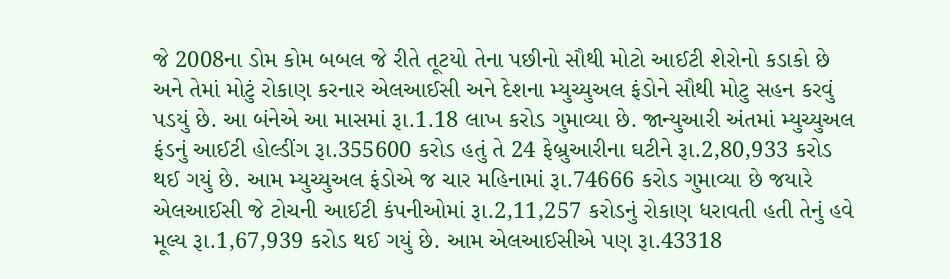જે 2008ના ડોમ કોમ બબલ જે રીતે તૂટયો તેના પછીનો સૌથી મોટો આઈટી શેરોનો કડાકો છે અને તેમાં મોટું રોકાણ કરનાર એલઆઈસી અને દેશના મ્યુચ્યુઅલ ફંડોને સૌથી મોટુ સહન કરવું પડયું છે. આ બંનેએ આ માસમાં રૂા.1.18 લાખ કરોડ ગુમાવ્યા છે. જાન્યુઆરી અંતમાં મ્યુચ્યુઅલ ફંડનું આઈટી હોલ્ડીંગ રૂા.355600 કરોડ હતું તે 24 ફેબ્રુઆરીના ઘટીને રૂા.2,80,933 કરોડ થઈ ગયું છે. આમ મ્યુચ્યુઅલ ફંડોએ જ ચાર મહિનામાં રૂા.74666 કરોડ ગુમાવ્યા છે જયારે એલઆઈસી જે ટોચની આઈટી કંપનીઓમાં રૂા.2,11,257 કરોડનું રોકાણ ધરાવતી હતી તેનું હવે મૂલ્ય રૂા.1,67,939 કરોડ થઈ ગયું છે. આમ એલઆઈસીએ પણ રૂા.43318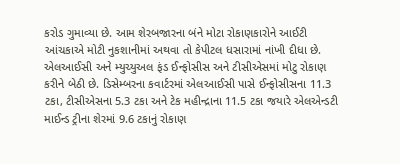કરોડ ગુમાવ્યા છે. આમ શેરબજારના બંને મોટા રોકાણકારોને આઈટી આંચકાએ મોટી નુકશાનીમાં અથવા તો કેપીટલ ધસારામાં નાંખી દીધા છે. એલઆઈસી અને મ્યુચ્યુઅલ ફંડ ઈન્ફોસીસ અને ટીસીએસમાં મોટુ રોકાણ કરીને બેઠી છે. ડિસેમ્બરના કવાર્ટરમાં એલઆઈસી પાસે ઈન્ફોસીસના 11.3 ટકા, ટીસીએસના 5.3 ટકા અને ટેક મહીન્દ્રાના 11.5 ટકા જયારે એલએન્ડટી માઈન્ડ ટ્રીના શેરમાં 9.6 ટકાનું રોકાણ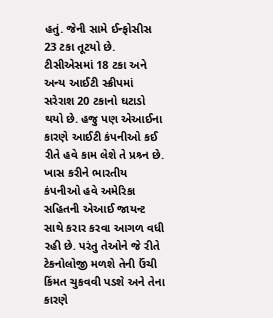હતું. જેની સામે ઈન્ફોસીસ 23 ટકા તૂટયો છે. ટીસીએસમાં 18 ટકા અને અન્ય આઈટી સ્ક્રીપમાં સરેરાશ 20 ટકાનો ઘટાડો થયો છે. હજુ પણ એઆઈના કારણે આઈટી કંપનીઓ કઈ રીતે હવે કામ લેશે તે પ્રશ્ર્ન છે. ખાસ કરીને ભારતીય કંપનીઓ હવે અમેરિકા સહિતની એઆઈ જાયન્ટ સાથે કરાર કરવા આગળ વધી રહી છે. પરંતુ તેઓને જે રીતે ટેકનોલોજી મળશે તેની ઉંચી કિંમત ચુકવવી પડશે અને તેના કારણે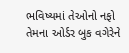ભવિષ્યમાં તેઓનો નફો તેમના ઓર્ડર બુક વગેરેને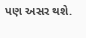પણ અસર થશે.